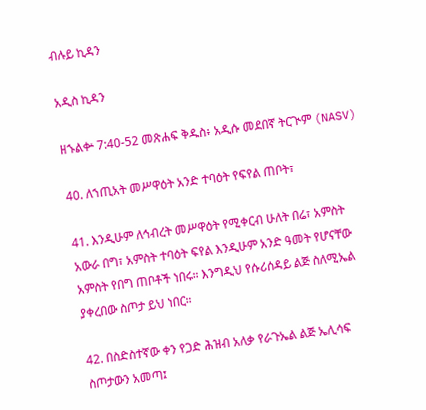ብሉይ ኪዳን

አዲስ ኪዳን

ዘኁልቍ 7:40-52 መጽሐፍ ቅዱስ፥ አዲሱ መደበኛ ትርጒም (NASV)

40. ለኀጢአት መሥዋዕት አንድ ተባዕት የፍየል ጠቦት፣

41. እንዲሁም ለኅብረት መሥዋዕት የሚቀርብ ሁለት በሬ፣ አምስት አውራ በግ፣ አምስት ተባዕት ፍየል እንዲሁም አንድ ዓመት የሆናቸው አምስት የበግ ጠቦቶች ነበሩ። እንግዲህ የሱሪሰዳይ ልጅ ስለሚኤል ያቀረበው ስጦታ ይህ ነበር።

42. በስድስተኛው ቀን የጋድ ሕዝብ አለቃ የራጉኤል ልጅ ኤሊሳፍ ስጦታውን አመጣ፤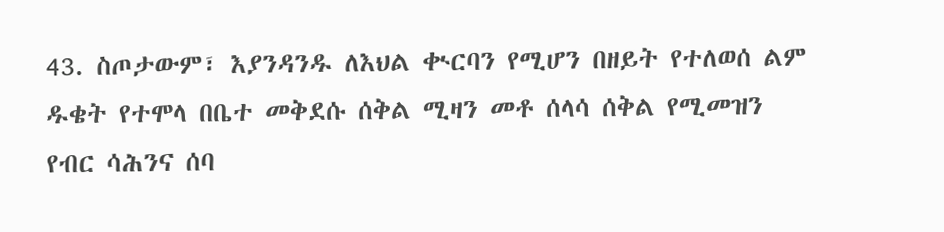43. ስጦታውም፣ እያንዳንዱ ለእህል ቊርባን የሚሆን በዘይት የተለወሰ ልም ዱቄት የተሞላ በቤተ መቅደሱ ሰቅል ሚዛን መቶ ሰላሳ ሰቅል የሚመዝን የብር ሳሕንና ሰባ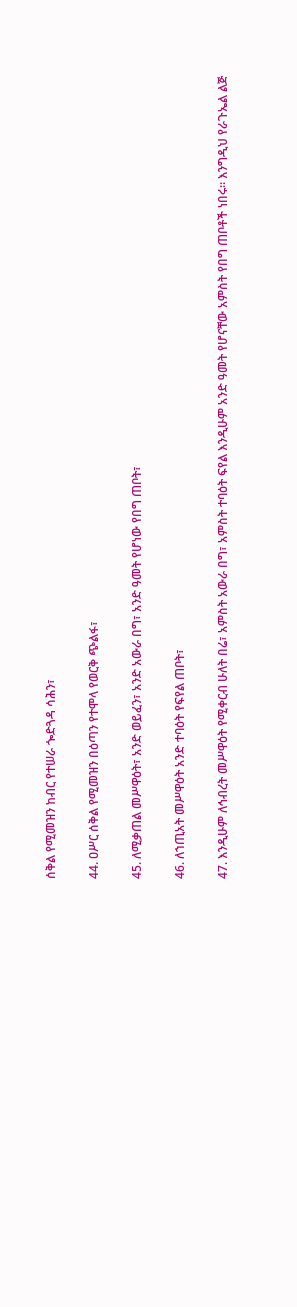ሰቅል የሚመዝን ከብር የተሠራ ጐድጓዳ ሳሕን፣

44. ዐሥር ሰቅል የሚመዝን በዕጣን የተሞላ የወርቅ ጭልፋ፣

45. ለሚቃጠል መሥዋዕት፣ አንድ ወይፈን፣ አንድ አውራ በግ፣ አንድ ዓመት የሆነው የበግ ጠቦት፣

46. ለኀጢአት መሥዋዕት አንድ ተባዕት የፍየል ጠቦት፣

47. እንዲሁም ለኅብረት መሥዋዕት የሚቀርብ ሁለት በሬ፣ አምስት አውራ በግ፣ አምስት ተባዕት ፍየል እንዲሁም አንድ ዓመት የሆናቸው አምስት የበግ ጠቦቶች ነበሩ። እንግዲህ የራጉኤል ልጅ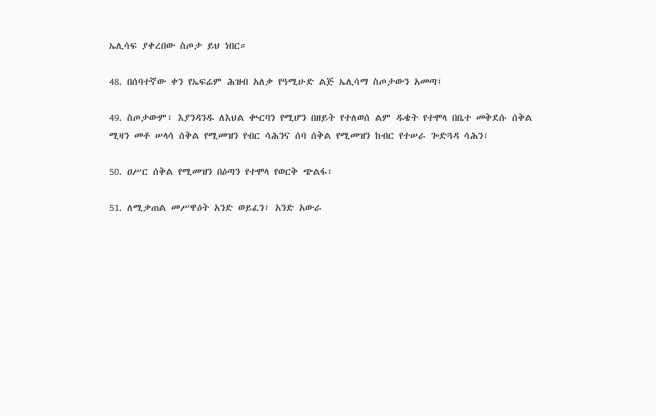ኤሊሳፍ ያቀረበው ስጦታ ይህ ነበር።

48. በሰባተኛው ቀን የኤፍሬም ሕዝብ አለቃ የዓሚሁድ ልጅ ኤሊሳማ ስጦታውን አመጣ፤

49. ስጦታውም፣ እያንዳንዱ ለእህል ቊርባን የሚሆን በዘይት የተለወሰ ልም ዱቄት የተሞላ በቤተ መቅደሱ ሰቅል ሚዛን መቶ ሠላሳ ሰቅል የሚመዝን የብር ሳሕንና ሰባ ሰቅል የሚመዝን ከብር የተሠራ ጐድጓዳ ሳሕን፣

50. ዐሥር ሰቅል የሚመዝን በዕጣን የተሞላ የወርቅ ጭልፋ፣

51. ለሚቃጠል መሥዋዕት አንድ ወይፈን፣ አንድ አውራ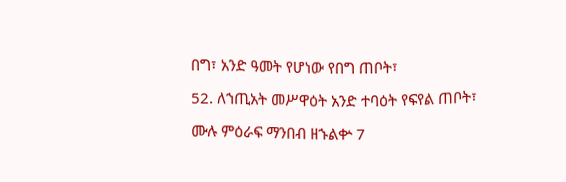በግ፣ አንድ ዓመት የሆነው የበግ ጠቦት፣

52. ለኀጢአት መሥዋዕት አንድ ተባዕት የፍየል ጠቦት፣

ሙሉ ምዕራፍ ማንበብ ዘኁልቍ 7